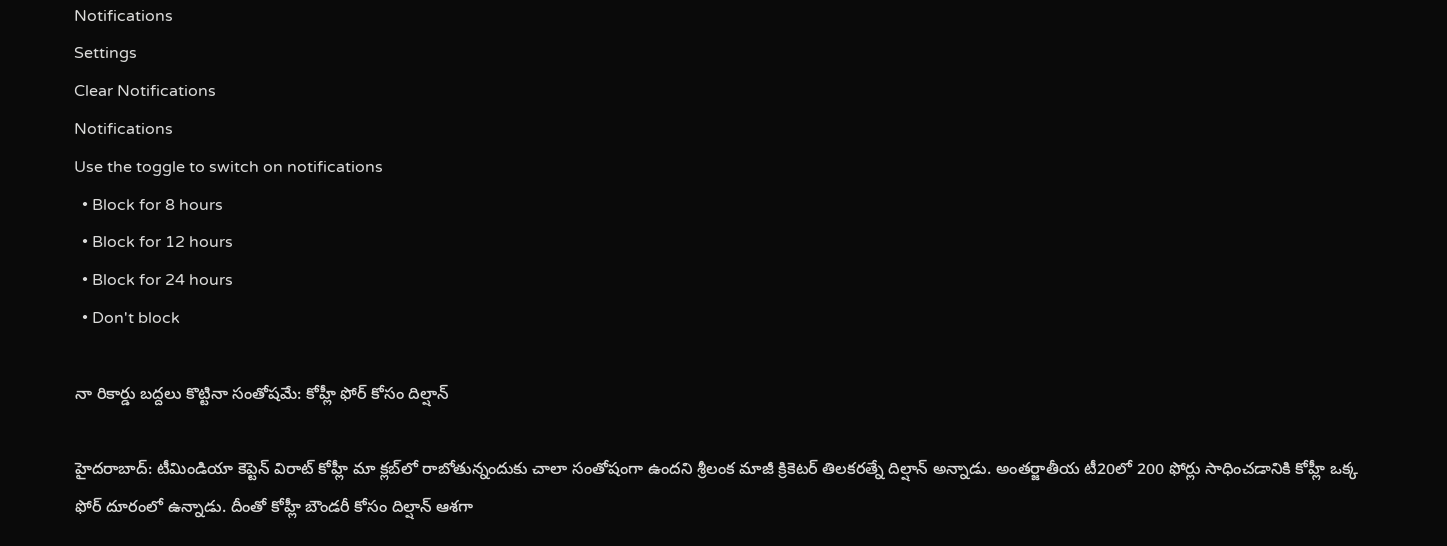Notifications
Settings
Clear Notifications
Notifications
Use the toggle to switch on notifications
  • Block for 8 hours
  • Block for 12 hours
  • Block for 24 hours
  • Don't block

నా రికార్డు బద్దలు కొట్టినా సంతోషమే: కోహ్లీ ఫోర్ కోసం దిల్షాన్

హైదరాబాద్: టీమిండియా కెప్టెన్ విరాట్ కోహ్లీ మా క్లబ్‌లో రాబోతున్నందుకు చాలా సంతోషంగా ఉందని శ్రీలంక మాజీ క్రికెటర్ తిలకరత్నే దిల్షాన్ అన్నాడు. అంతర్జాతీయ టీ20లో 200 ఫోర్లు సాధించడానికి కోహ్లీ ఒక్క ఫోర్ దూరంలో ఉన్నాడు. దీంతో కోహ్లీ బౌండరీ కోసం దిల్షాన్‌ ఆశగా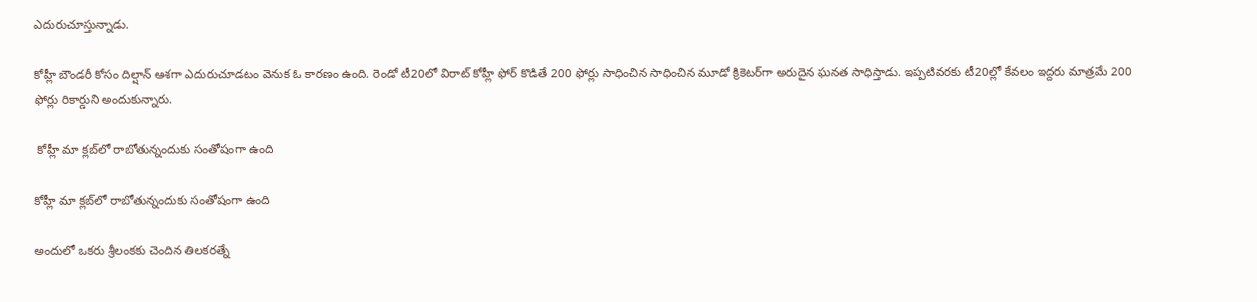ఎదురుచూస్తున్నాడు.

కోహ్లీ బౌండరీ కోసం దిల్షాన్‌ ఆశగా ఎదురుచూడటం వెనుక ఓ కారణం ఉంది. రెండో టీ20లో విరాట్ కోహ్లీ ఫోర్ కొడితే 200 ఫోర్లు సాధించిన సాధించిన మూడో క్రికెటర్‌గా అరుదైన ఘనత సాధిస్తాడు. ఇప్పటివరకు టీ20ల్లో కేవలం ఇద్దరు మాత్రమే 200 ఫోర్లు రికార్డుని అందుకున్నారు.

 కోహ్లీ మా క్లబ్‌లో రాబోతున్నందుకు సంతోషంగా ఉంది

కోహ్లీ మా క్లబ్‌లో రాబోతున్నందుకు సంతోషంగా ఉంది

అందులో ఒకరు శ్రీలంకకు చెందిన తిలకరత్నే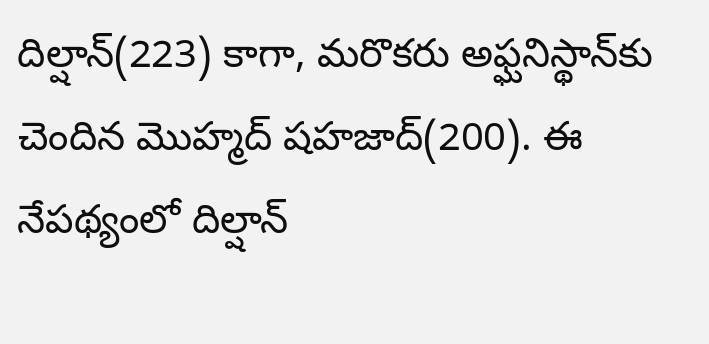దిల్షాన్(223) కాగా, మరొకరు అఫ్ఘనిస్థాన్‌కు చెందిన మొహ్మద్ షహజాద్(200). ఈ నేపథ్యంలో దిల్షాన్‌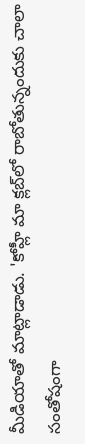మీడియాతో మాట్లాడాడు. 'కోహ్లీ మా క్లబ్‌లో రాబోతున్నందుకు చాలా సంతోషంగా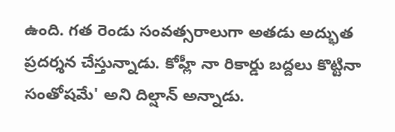ఉంది. గత రెండు సంవత్సరాలుగా అతడు అద్భుత ప్రదర్శన చేస్తున్నాడు. కోహ్లీ నా రికార్డు బద్దలు కొట్టినా సంతోషమే' అని దిల్షాన్ అన్నాడు.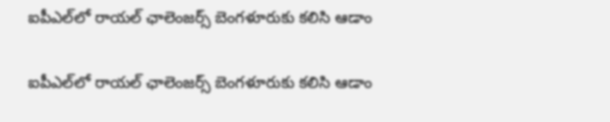ఐపీఎల్‌లో రాయల్‌ ఛాలెంజర్స్‌ బెంగళూరుకు కలిసి ఆడాం

ఐపీఎల్‌లో రాయల్‌ ఛాలెంజర్స్‌ బెంగళూరుకు కలిసి ఆడాం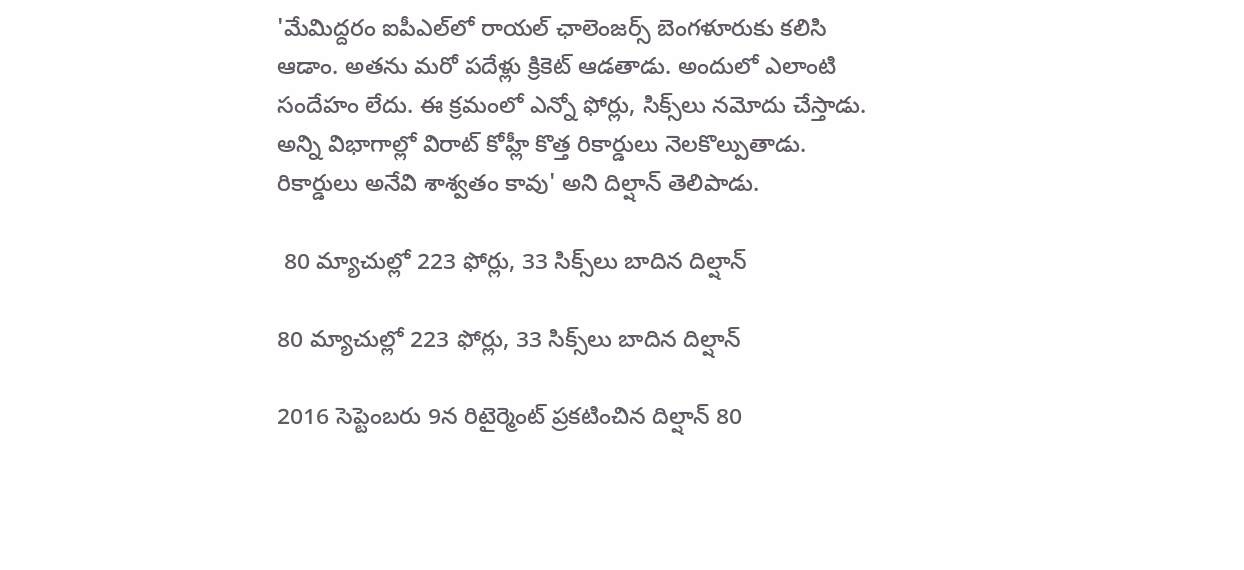'మేమిద్దరం ఐపీఎల్‌లో రాయల్‌ ఛాలెంజర్స్‌ బెంగళూరుకు కలిసి ఆడాం. అతను మరో పదేళ్లు క్రికెట్‌ ఆడతాడు. అందులో ఎలాంటి సందేహం లేదు. ఈ క్రమంలో ఎన్నో ఫోర్లు, సిక్స్‌లు నమోదు చేస్తాడు. అన్ని విభాగాల్లో విరాట్ కోహ్లీ కొత్త రికార్డులు నెలకొల్పుతాడు. రికార్డులు అనేవి శాశ్వతం కావు' అని దిల్షాన్‌ తెలిపాడు.

 80 మ్యాచుల్లో 223 ఫోర్లు, 33 సిక్స్‌లు బాదిన దిల్షాన్‌

80 మ్యాచుల్లో 223 ఫోర్లు, 33 సిక్స్‌లు బాదిన దిల్షాన్‌

2016 సెప్టెంబరు 9న రిటైర్మెంట్‌ ప్రకటించిన దిల్షాన్‌ 80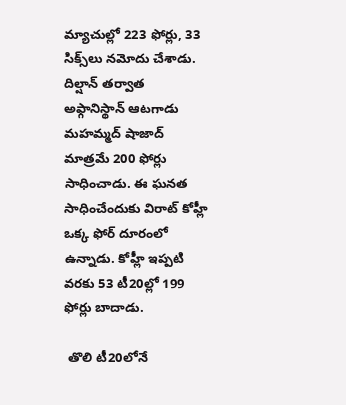మ్యాచుల్లో 223 ఫోర్లు, 33 సిక్స్‌లు నమోదు చేశాడు. దిల్షాన్ తర్వాత అఫ్గానిస్థాన్ ఆటగాడు మహమ్మద్‌ షాజాద్‌ మాత్రమే 200 ఫోర్లు సాధించాడు. ఈ ఘనత సాధించేందుకు విరాట్ కోహ్లీ ఒక్క ఫోర్ దూరంలో ఉన్నాడు. కోహ్లీ ఇప్పటి వరకు 53 టీ20ల్లో 199 ఫోర్లు బాదాడు.

 తొలి టీ20లోనే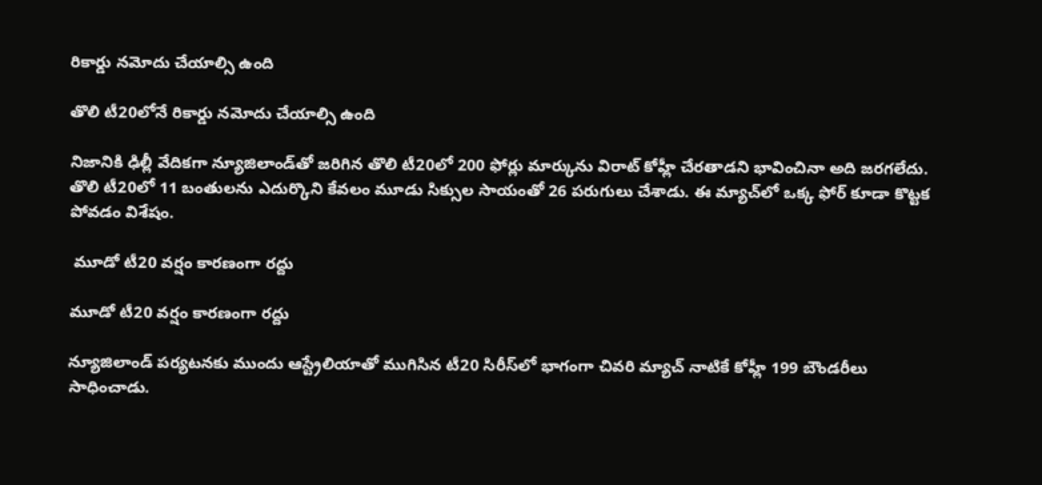రికార్డు నమోదు చేయాల్సి ఉంది

తొలి టీ20లోనే రికార్డు నమోదు చేయాల్సి ఉంది

నిజానికి ఢిల్లీ వేదికగా న్యూజిలాండ్‌తో జరిగిన తొలి టీ20లో 200 ఫోర్లు మార్కును విరాట్ కోహ్లీ చేరతాడని భావించినా అది జరగలేదు. తొలి టీ20లో 11 బంతులను ఎదుర్కొని కేవలం మూడు సిక్సుల సాయంతో 26 పరుగులు చేశాడు. ఈ మ్యాచ్‌లో ఒక్క ఫోర్ కూడా కొట్టక పోవడం విశేషం.

 మూడో టీ20 వర్షం కారణంగా రద్దు

మూడో టీ20 వర్షం కారణంగా రద్దు

న్యూజిలాండ్ పర్యటనకు ముందు ఆస్ట్రేలియాతో ముగిసిన టీ20 సిరీస్‌లో భాగంగా చివరి మ్యాచ్ నాటికే కోహ్లీ 199 బౌండరీలు సాధించాడు.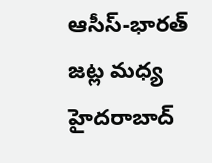ఆసీస్-భారత్ జట్ల మధ్య హైదరాబాద్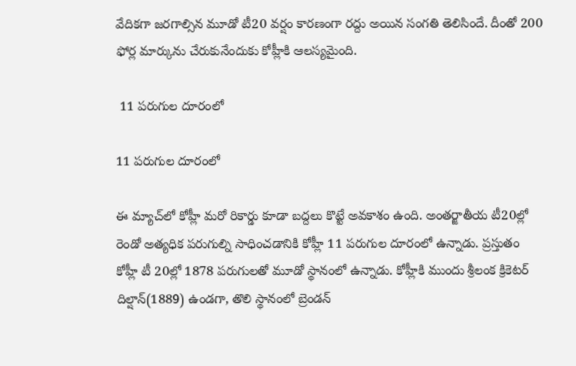వేదికగా జరగాల్సిన మూడో టీ20 వర్షం కారణంగా రద్దు అయిన సంగతి తెలిసిందే. దీంతో 200 ఫోర్ల మార్కును చేరుకునేందుకు కోహ్లీకి ఆలస్యమైంది.

 11 పరుగుల దూరంలో

11 పరుగుల దూరంలో

ఈ మ్యాచ్‌లో కోహ్లీ మరో రికార్డు కూడా బద్దలు కొట్టే అవకాశం ఉంది. అంతర్జాతీయ టీ20ల్లో రెండో అత్యధిక పరుగుల్ని సాధించడానికి కోహ్లీ 11 పరుగుల దూరంలో ఉన్నాడు. ప్రస్తుతం కోహ్లీ టీ 20ల్లో 1878 పరుగులతో మూడో స్థానంలో ఉన్నాడు. కోహ్లీకి ముందు శ్రీలంక క్రికెటర్ దిల్షాన్(1889) ఉండగా, తొలి స్థానంలో బ్రెండన్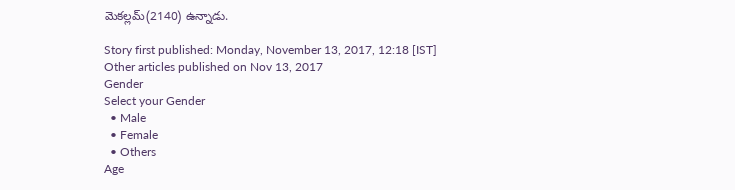మెకల్లమ్(2140) ఉన్నాడు.

Story first published: Monday, November 13, 2017, 12:18 [IST]
Other articles published on Nov 13, 2017
Gender
Select your Gender
  • Male
  • Female
  • Others
Age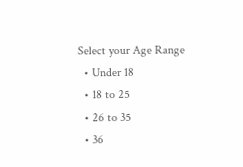Select your Age Range
  • Under 18
  • 18 to 25
  • 26 to 35
  • 36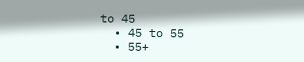to 45
  • 45 to 55
  • 55+